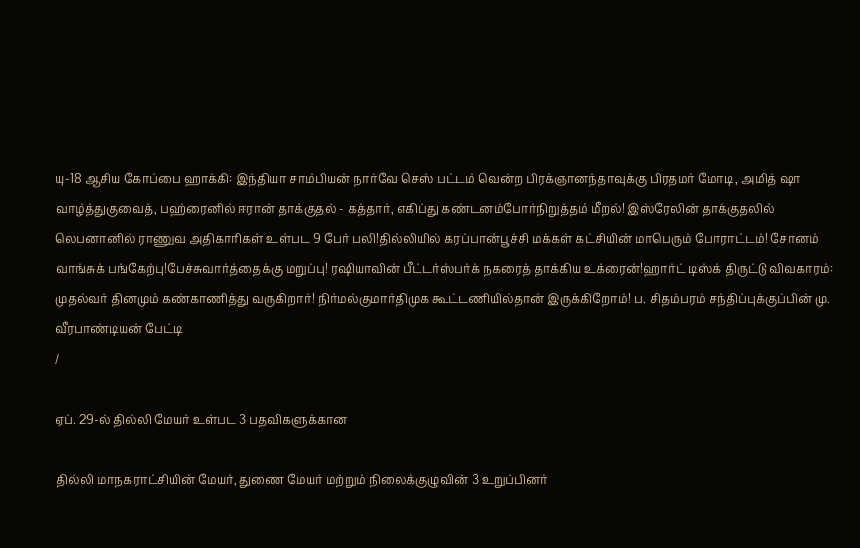யு-18 ஆசிய கோப்பை ஹாக்கி: இந்தியா சாம்பியன் நார்வே செஸ் பட்டம் வென்ற பிரக்ஞானந்தாவுக்கு பிரதமர் மோடி, அமித் ஷா வாழ்த்துகுவைத், பஹ்ரைனில் ஈரான் தாக்குதல் - கத்தார், எகிப்து கண்டனம்போர்நிறுத்தம் மீறல்! இஸ்ரேலின் தாக்குதலில் லெபனானில் ராணுவ அதிகாரிகள் உள்பட 9 பேர் பலி!தில்லியில் கரப்பான்பூச்சி மக்கள் கட்சியின் மாபெரும் போராட்டம்! சோனம் வாங்சுக் பங்கேற்பு!பேச்சுவார்த்தைக்கு மறுப்பு! ரஷியாவின் பீட்டர்ஸ்பர்க் நகரைத் தாக்கிய உக்ரைன்!ஹார்ட் டிஸ்க் திருட்டு விவகாரம்: முதல்வர் தினமும் கண்காணித்து வருகிறார்! நிர்மல்குமார்திமுக கூட்டணியில்தான் இருக்கிறோம்! ப. சிதம்பரம் சந்திப்புக்குப்பின் மு. வீரபாண்டியன் பேட்டி
/

ஏப். 29-ல் தில்லி மேயர் உள்பட 3 பதவிகளுக்கான

தில்லி மாநகராட்சியின் மேயர், துணை மேயர் மற்றும் நிலைக்குழுவின் 3 உறுப்பினர்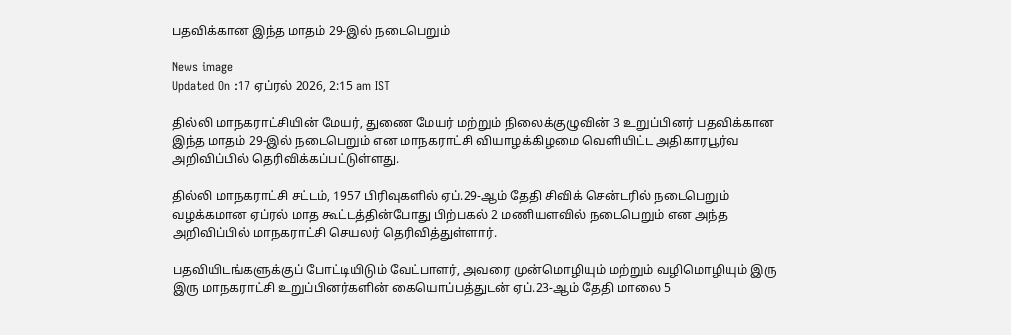பதவிக்கான இந்த மாதம் 29-இல் நடைபெறும்

News image
Updated On :17 ஏப்ரல் 2026, 2:15 am IST

தில்லி மாநகராட்சியின் மேயர், துணை மேயர் மற்றும் நிலைக்குழுவின் 3 உறுப்பினர் பதவிக்கான இந்த மாதம் 29-இல் நடைபெறும் என மாநகராட்சி வியாழக்கிழமை வெளியிட்ட அதிகாரபூர்வ அறிவிப்பில் தெரிவிக்கப்பட்டுள்ளது.

தில்லி மாநகராட்சி சட்டம், 1957 பிரிவுகளில் ஏப்.29-ஆம் தேதி சிவிக் சென்டரில் நடைபெறும் வழக்கமான ஏப்ரல் மாத கூட்டத்தின்போது பிற்பகல் 2 மணியளவில் நடைபெறும் என அந்த அறிவிப்பில் மாநகராட்சி செயலர் தெரிவித்துள்ளார்.

பதவியிடங்களுக்குப் போட்டியிடும் வேட்பாளர், அவரை முன்மொழியும் மற்றும் வழிமொழியும் இரு இரு மாநகராட்சி உறுப்பினர்களின் கையொப்பத்துடன் ஏப்.23-ஆம் தேதி மாலை 5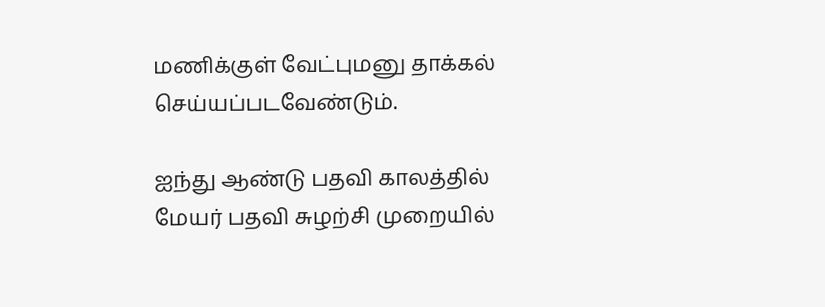மணிக்குள் வேட்புமனு தாக்கல் செய்யப்படவேண்டும்.

ஐந்து ஆண்டு பதவி காலத்தில் மேயர் பதவி சுழற்சி முறையில்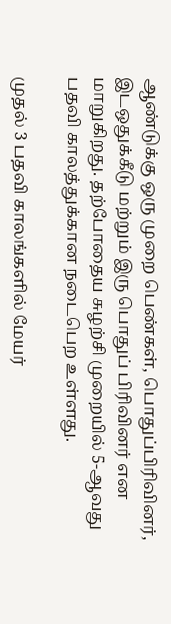ஆண்டுக்கு ஒரு முறை பெண்கள், பொதுப்பிரிவினர், இடஒதுக்கீடு மற்றும் இரு பொதுப் பிரிவினர் என மாறுகிறது. தற்போதைய சுழற்சி முறையில் 5-ஆவது பதவி காலத்துக்கான நடைபெற உள்ளது.

முதல் 3 பதவி காலங்களில் மேயர்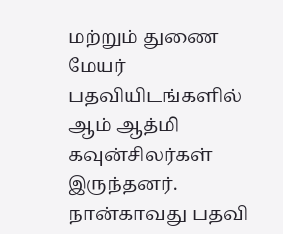மற்றும் துணை மேயர் பதவியிடங்களில் ஆம் ஆத்மி கவுன்சிலர்கள் இருந்தனர். நான்காவது பதவி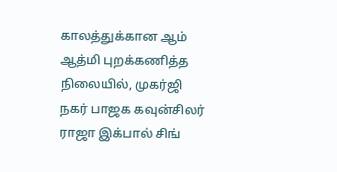காலத்துக்கான ஆம் ஆத்மி புறக்கணித்த நிலையில், முகர்ஜி நகர் பாஜக கவுன்சிலர் ராஜா இக்பால் சிங்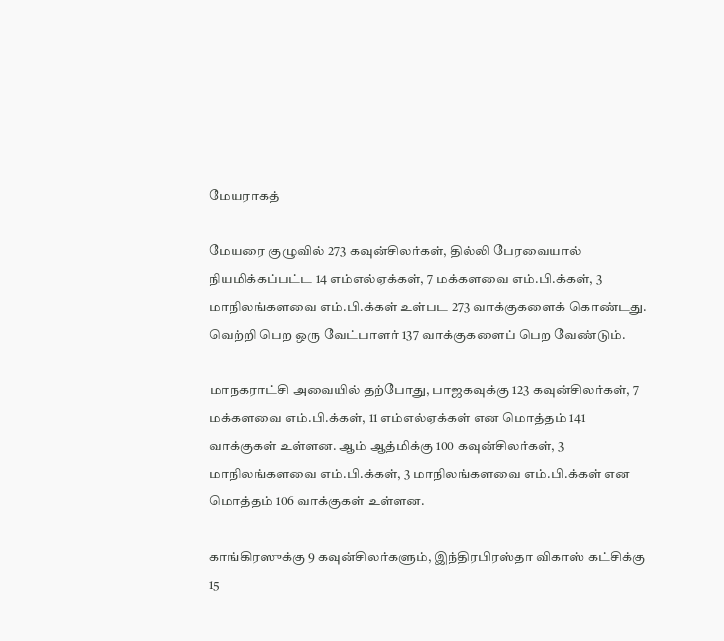மேயராகத்

மேயரை குழுவில் 273 கவுன்சிலர்கள், தில்லி பேரவையால் நியமிக்கப்பட்ட 14 எம்எல்ஏக்கள், 7 மக்களவை எம்.பி.க்கள், 3 மாநிலங்களவை எம்.பி.க்கள் உள்பட 273 வாக்குகளைக் கொண்டது. வெற்றி பெற ஒரு வேட்பாளர் 137 வாக்குகளைப் பெற வேண்டும்.

மாநகராட்சி அவையில் தற்போது, பாஜகவுக்கு 123 கவுன்சிலர்கள், 7 மக்களவை எம்.பி.க்கள், 11 எம்எல்ஏக்கள் என மொத்தம் 141 வாக்குகள் உள்ளன. ஆம் ஆத்மிக்கு 100 கவுன்சிலர்கள், 3 மாநிலங்களவை எம்.பி.க்கள், 3 மாநிலங்களவை எம்.பி.க்கள் என மொத்தம் 106 வாக்குகள் உள்ளன.

காங்கிரஸுக்கு 9 கவுன்சிலர்களும், இந்திரபிரஸ்தா விகாஸ் கட்சிக்கு 15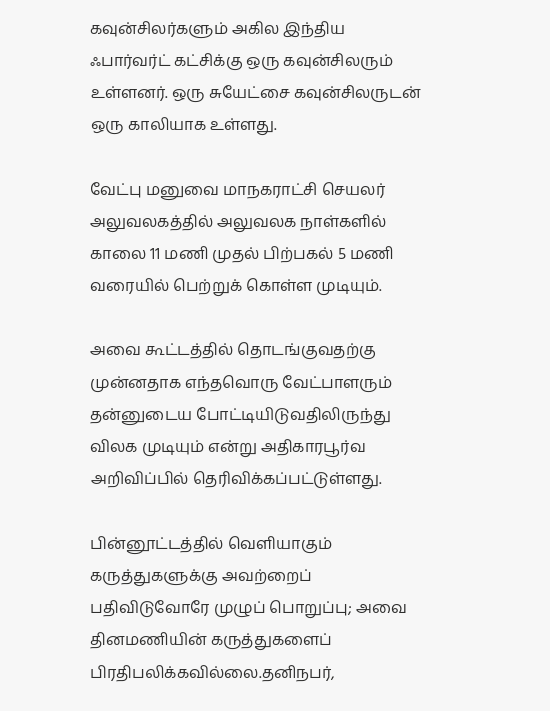கவுன்சிலர்களும் அகில இந்திய ஃபார்வர்ட் கட்சிக்கு ஒரு கவுன்சிலரும் உள்ளனர். ஒரு சுயேட்சை கவுன்சிலருடன் ஒரு காலியாக உள்ளது.

வேட்பு மனுவை மாநகராட்சி செயலர் அலுவலகத்தில் அலுவலக நாள்களில் காலை 11 மணி முதல் பிற்பகல் 5 மணி வரையில் பெற்றுக் கொள்ள முடியும்.

அவை கூட்டத்தில் தொடங்குவதற்கு முன்னதாக எந்தவொரு வேட்பாளரும் தன்னுடைய போட்டியிடுவதிலிருந்து விலக முடியும் என்று அதிகாரபூர்வ அறிவிப்பில் தெரிவிக்கப்பட்டுள்ளது.

பின்னூட்டத்தில் வெளியாகும் கருத்துகளுக்கு அவற்றைப் பதிவிடுவோரே முழுப் பொறுப்பு; அவை தினமணியின் கருத்துகளைப் பிரதிபலிக்கவில்லை.தனிநபர்,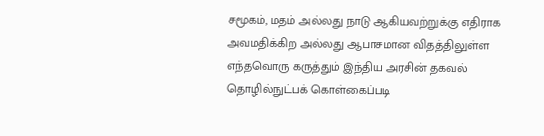சமூகம், மதம் அல்லது நாடு ஆகியவற்றுக்கு எதிராக அவமதிக்கிற அல்லது ஆபாசமான விதத்திலுள்ள எந்தவொரு கருத்தும் இந்திய அரசின் தகவல் தொழில்நுட்பக் கொள்கைப்படி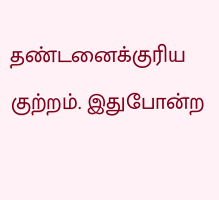தண்டனைக்குரிய குற்றம். இதுபோன்ற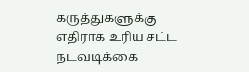கருத்துகளுக்கு எதிராக உரிய சட்ட நடவடிக்கை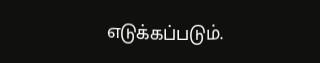எடுக்கப்படும்.